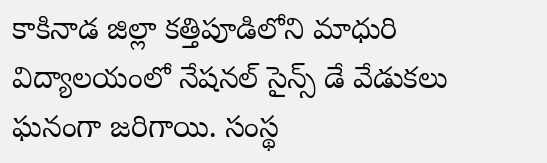కాకినాడ జిల్లా కత్తిపూడిలోని మాధురి విద్యాలయంలో నేషనల్ సైన్స్ డే వేడుకలు ఘనంగా జరిగాయి. సంస్థ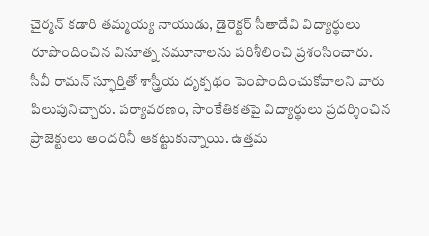చైర్మన్ కడారి తమ్మయ్య నాయుడు, డైరెక్టర్ సీతాదేవి విద్యార్థులు రూపొందించిన వినూత్న నమూనాలను పరిశీలించి ప్రశంసించారు.
సీవీ రామన్ స్ఫూర్తితో శాస్త్రీయ దృక్పథం పెంపొందించుకోవాలని వారు పిలుపునిచ్చారు. పర్యావరణం, సాంకేతికతపై విద్యార్థులు ప్రదర్శించిన ప్రాజెక్టులు అందరినీ ఆకట్టుకున్నాయి. ఉత్తమ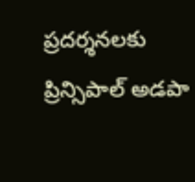ప్రదర్శనలకు ప్రిన్సిపాల్ అడపా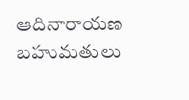ఆదినారాయణ బహుమతులు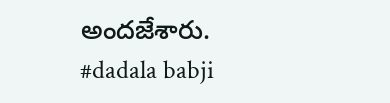అందజేశారు.
#dadala babji